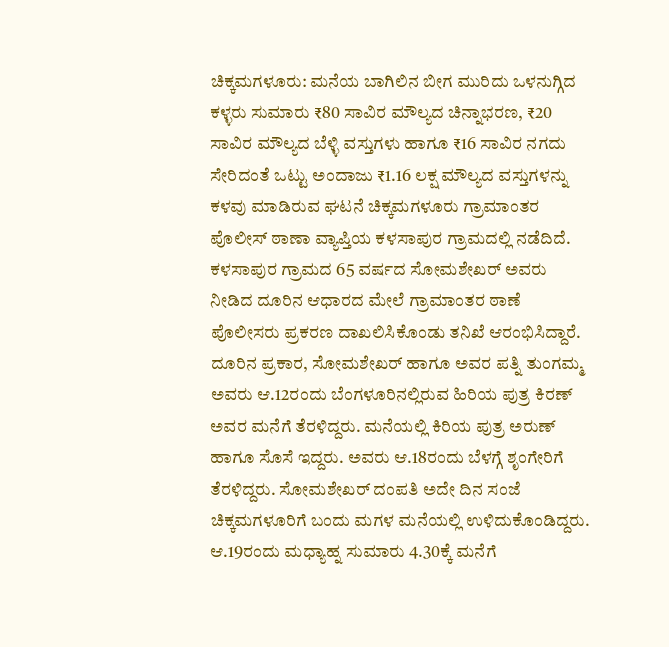ಚಿಕ್ಕಮಗಳೂರು: ಮನೆಯ ಬಾಗಿಲಿನ ಬೀಗ ಮುರಿದು ಒಳನುಗ್ಗಿದ ಕಳ್ಳರು ಸುಮಾರು ₹80 ಸಾವಿರ ಮೌಲ್ಯದ ಚಿನ್ನಾಭರಣ, ₹20 ಸಾವಿರ ಮೌಲ್ಯದ ಬೆಳ್ಳಿ ವಸ್ತುಗಳು ಹಾಗೂ ₹16 ಸಾವಿರ ನಗದು ಸೇರಿದಂತೆ ಒಟ್ಟು ಅಂದಾಜು ₹1.16 ಲಕ್ಷ ಮೌಲ್ಯದ ವಸ್ತುಗಳನ್ನು ಕಳವು ಮಾಡಿರುವ ಘಟನೆ ಚಿಕ್ಕಮಗಳೂರು ಗ್ರಾಮಾಂತರ ಪೊಲೀಸ್ ಠಾಣಾ ವ್ಯಾಪ್ತಿಯ ಕಳಸಾಪುರ ಗ್ರಾಮದಲ್ಲಿ ನಡೆದಿದೆ.
ಕಳಸಾಪುರ ಗ್ರಾಮದ 65 ವರ್ಷದ ಸೋಮಶೇಖರ್ ಅವರು ನೀಡಿದ ದೂರಿನ ಆಧಾರದ ಮೇಲೆ ಗ್ರಾಮಾಂತರ ಠಾಣೆ ಪೊಲೀಸರು ಪ್ರಕರಣ ದಾಖಲಿಸಿಕೊಂಡು ತನಿಖೆ ಆರಂಭಿಸಿದ್ದಾರೆ.
ದೂರಿನ ಪ್ರಕಾರ, ಸೋಮಶೇಖರ್ ಹಾಗೂ ಅವರ ಪತ್ನಿ ತುಂಗಮ್ಮ ಅವರು ಆ.12ರಂದು ಬೆಂಗಳೂರಿನಲ್ಲಿರುವ ಹಿರಿಯ ಪುತ್ರ ಕಿರಣ್ ಅವರ ಮನೆಗೆ ತೆರಳಿದ್ದರು. ಮನೆಯಲ್ಲಿ ಕಿರಿಯ ಪುತ್ರ ಅರುಣ್ ಹಾಗೂ ಸೊಸೆ ಇದ್ದರು. ಅವರು ಆ.18ರಂದು ಬೆಳಗ್ಗೆ ಶೃಂಗೇರಿಗೆ ತೆರಳಿದ್ದರು. ಸೋಮಶೇಖರ್ ದಂಪತಿ ಅದೇ ದಿನ ಸಂಜೆ ಚಿಕ್ಕಮಗಳೂರಿಗೆ ಬಂದು ಮಗಳ ಮನೆಯಲ್ಲಿ ಉಳಿದುಕೊಂಡಿದ್ದರು.
ಆ.19ರಂದು ಮಧ್ಯಾಹ್ನ ಸುಮಾರು 4.30ಕ್ಕೆ ಮನೆಗೆ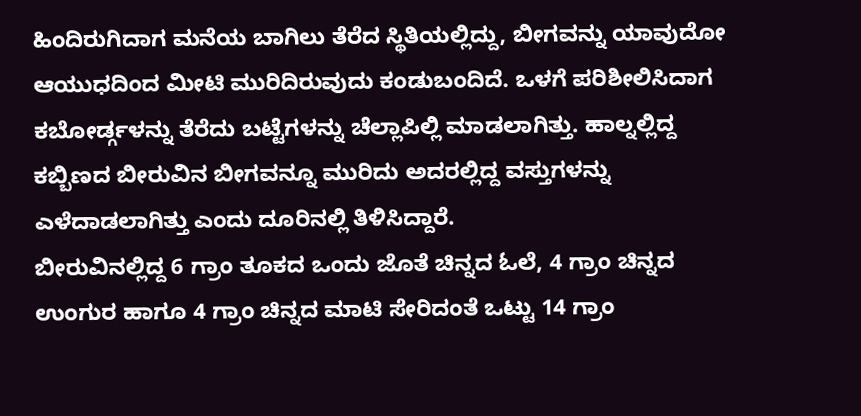ಹಿಂದಿರುಗಿದಾಗ ಮನೆಯ ಬಾಗಿಲು ತೆರೆದ ಸ್ಥಿತಿಯಲ್ಲಿದ್ದು, ಬೀಗವನ್ನು ಯಾವುದೋ ಆಯುಧದಿಂದ ಮೀಟಿ ಮುರಿದಿರುವುದು ಕಂಡುಬಂದಿದೆ. ಒಳಗೆ ಪರಿಶೀಲಿಸಿದಾಗ ಕಬೋರ್ಡ್ಗಳನ್ನು ತೆರೆದು ಬಟ್ಟೆಗಳನ್ನು ಚೆಲ್ಲಾಪಿಲ್ಲಿ ಮಾಡಲಾಗಿತ್ತು. ಹಾಲ್ನಲ್ಲಿದ್ದ ಕಬ್ಬಿಣದ ಬೀರುವಿನ ಬೀಗವನ್ನೂ ಮುರಿದು ಅದರಲ್ಲಿದ್ದ ವಸ್ತುಗಳನ್ನು ಎಳೆದಾಡಲಾಗಿತ್ತು ಎಂದು ದೂರಿನಲ್ಲಿ ತಿಳಿಸಿದ್ದಾರೆ.
ಬೀರುವಿನಲ್ಲಿದ್ದ 6 ಗ್ರಾಂ ತೂಕದ ಒಂದು ಜೊತೆ ಚಿನ್ನದ ಓಲೆ, 4 ಗ್ರಾಂ ಚಿನ್ನದ ಉಂಗುರ ಹಾಗೂ 4 ಗ್ರಾಂ ಚಿನ್ನದ ಮಾಟಿ ಸೇರಿದಂತೆ ಒಟ್ಟು 14 ಗ್ರಾಂ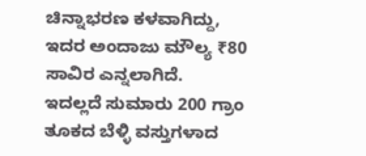ಚಿನ್ನಾಭರಣ ಕಳವಾಗಿದ್ದು, ಇದರ ಅಂದಾಜು ಮೌಲ್ಯ ₹80 ಸಾವಿರ ಎನ್ನಲಾಗಿದೆ.
ಇದಲ್ಲದೆ ಸುಮಾರು 200 ಗ್ರಾಂ ತೂಕದ ಬೆಳ್ಳಿ ವಸ್ತುಗಳಾದ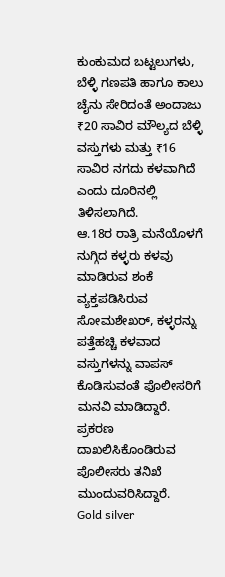ಕುಂಕುಮದ ಬಟ್ಟಲುಗಳು, ಬೆಳ್ಳಿ ಗಣಪತಿ ಹಾಗೂ ಕಾಲು ಚೈನು ಸೇರಿದಂತೆ ಅಂದಾಜು ₹20 ಸಾವಿರ ಮೌಲ್ಯದ ಬೆಳ್ಳಿ ವಸ್ತುಗಳು ಮತ್ತು ₹16 ಸಾವಿರ ನಗದು ಕಳವಾಗಿದೆ ಎಂದು ದೂರಿನಲ್ಲಿ ತಿಳಿಸಲಾಗಿದೆ.
ಆ.18ರ ರಾತ್ರಿ ಮನೆಯೊಳಗೆ ನುಗ್ಗಿದ ಕಳ್ಳರು ಕಳವು ಮಾಡಿರುವ ಶಂಕೆ ವ್ಯಕ್ತಪಡಿಸಿರುವ ಸೋಮಶೇಖರ್, ಕಳ್ಳರನ್ನು ಪತ್ತೆಹಚ್ಚಿ ಕಳವಾದ ವಸ್ತುಗಳನ್ನು ವಾಪಸ್ ಕೊಡಿಸುವಂತೆ ಪೊಲೀಸರಿಗೆ ಮನವಿ ಮಾಡಿದ್ದಾರೆ. ಪ್ರಕರಣ ದಾಖಲಿಸಿಕೊಂಡಿರುವ ಪೊಲೀಸರು ತನಿಖೆ ಮುಂದುವರಿಸಿದ್ದಾರೆ.
Gold silver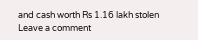and cash worth Rs 1.16 lakh stolen
Leave a comment